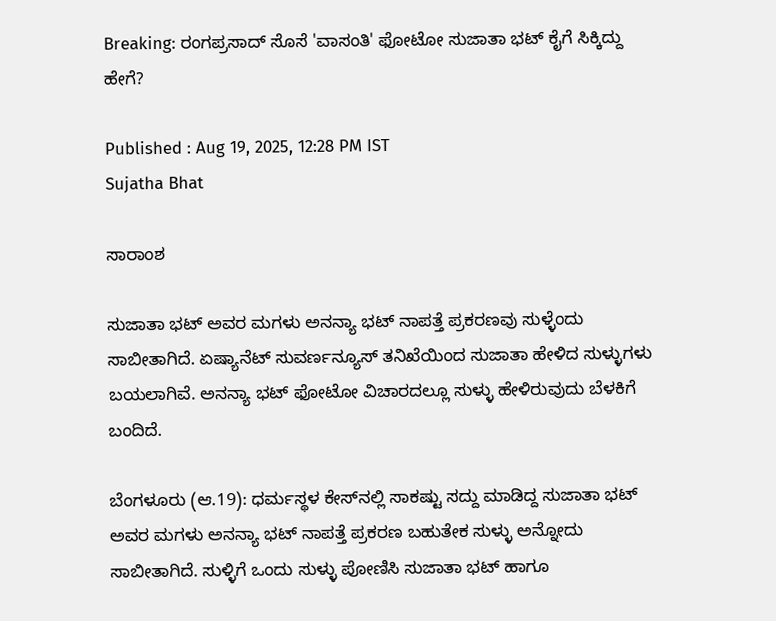Breaking: ರಂಗಪ್ರಸಾದ್‌ ಸೊಸೆ 'ವಾಸಂತಿ' ಫೋಟೋ ಸುಜಾತಾ ಭಟ್‌ ಕೈಗೆ ಸಿಕ್ಕಿದ್ದು ಹೇಗೆ?

Published : Aug 19, 2025, 12:28 PM IST
Sujatha Bhat

ಸಾರಾಂಶ

ಸುಜಾತಾ ಭಟ್‌ ಅವರ ಮಗಳು ಅನನ್ಯಾ ಭಟ್‌ ನಾಪತ್ತೆ ಪ್ರಕರಣವು ಸುಳ್ಳೆಂದು ಸಾಬೀತಾಗಿದೆ. ಏಷ್ಯಾನೆಟ್‌ ಸುವರ್ಣನ್ಯೂಸ್‌ ತನಿಖೆಯಿಂದ ಸುಜಾತಾ ಹೇಳಿದ ಸುಳ್ಳುಗಳು ಬಯಲಾಗಿವೆ. ಅನನ್ಯಾ ಭಟ್‌ ಫೋಟೋ ವಿಚಾರದಲ್ಲೂ ಸುಳ್ಳು ಹೇಳಿರುವುದು ಬೆಳಕಿಗೆ ಬಂದಿದೆ.

ಬೆಂಗಳೂರು (ಆ.19): ಧರ್ಮಸ್ಥಳ ಕೇಸ್‌ನಲ್ಲಿ ಸಾಕಷ್ಟು ಸದ್ದು ಮಾಡಿದ್ದ ಸುಜಾತಾ ಭಟ್‌ ಅವರ ಮಗಳು ಅನನ್ಯಾ ಭಟ್‌ ನಾಪತ್ತೆ ಪ್ರಕರಣ ಬಹುತೇಕ ಸುಳ್ಳು ಅನ್ನೋದು ಸಾಬೀತಾಗಿದೆ. ಸುಳ್ಳಿಗೆ ಒಂದು ಸುಳ್ಳು ಪೋಣಿಸಿ ಸುಜಾತಾ ಭಟ್‌ ಹಾಗೂ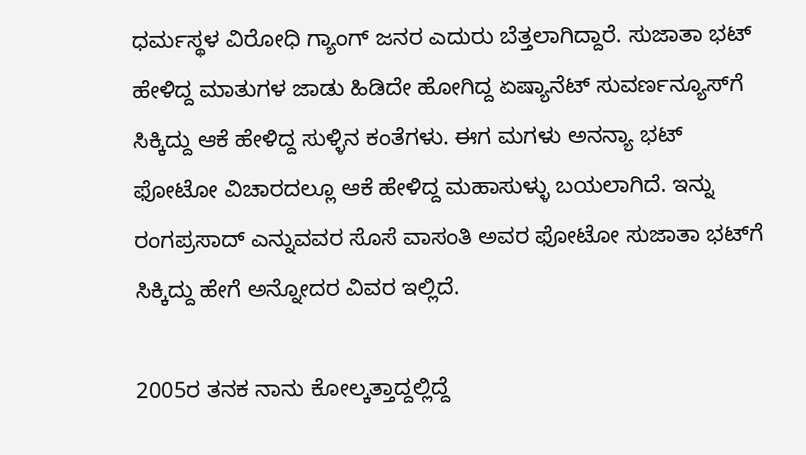ಧರ್ಮಸ್ಥಳ ವಿರೋಧಿ ಗ್ಯಾಂಗ್‌ ಜನರ ಎದುರು ಬೆತ್ತಲಾಗಿದ್ದಾರೆ. ಸುಜಾತಾ ಭಟ್‌ ಹೇಳಿದ್ದ ಮಾತುಗಳ ಜಾಡು ಹಿಡಿದೇ ಹೋಗಿದ್ದ ಏಷ್ಯಾನೆಟ್‌ ಸುವರ್ಣನ್ಯೂಸ್‌ಗೆ ಸಿಕ್ಕಿದ್ದು ಆಕೆ ಹೇಳಿದ್ದ ಸುಳ್ಳಿನ ಕಂತೆಗಳು. ಈಗ ಮಗಳು ಅನನ್ಯಾ ಭಟ್‌ ಫೋಟೋ ವಿಚಾರದಲ್ಲೂ ಆಕೆ ಹೇಳಿದ್ದ ಮಹಾಸುಳ್ಳು ಬಯಲಾಗಿದೆ. ಇನ್ನು ರಂಗಪ್ರಸಾದ್‌ ಎನ್ನುವವರ ಸೊಸೆ ವಾಸಂತಿ ಅವರ ಫೋಟೋ ಸುಜಾತಾ ಭಟ್‌ಗೆ ಸಿಕ್ಕಿದ್ದು ಹೇಗೆ ಅನ್ನೋದರ ವಿವರ ಇಲ್ಲಿದೆ.

2005ರ ತನಕ ನಾನು ಕೋಲ್ಕತ್ತಾದ್ದಲ್ಲಿದ್ದೆ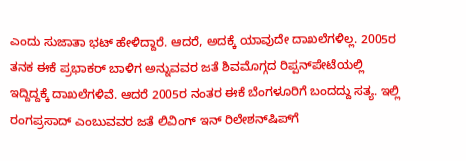ಎಂದು ಸುಜಾತಾ ಭಟ್‌ ಹೇಳಿದ್ದಾರೆ. ಆದರೆ, ಅದಕ್ಕೆ ಯಾವುದೇ ದಾಖಲೆಗಳಿಲ್ಲ. 2005ರ ತನಕ ಈಕೆ ಪ್ರಭಾಕರ್ ಬಾಳಿಗ ಅನ್ನುವವರ ಜತೆ ಶಿವಮೊಗ್ಗದ ರಿಪ್ಪನ್‌ಪೇಟೆಯಲ್ಲಿ ಇದ್ದಿದ್ದಕ್ಕೆ ದಾಖಲೆಗಳಿವೆ. ಆದರೆ 2005ರ ನಂತರ ಈಕೆ ಬೆಂಗಳೂರಿಗೆ ಬಂದದ್ದು ಸತ್ಯ. ಇಲ್ಲಿ ರಂಗಪ್ರಸಾದ್ ಎಂಬುವವರ ಜತೆ ಲಿವಿಂಗ್ ಇನ್ ರಿಲೇಶನ್‌ಷಿಪ್‌ಗೆ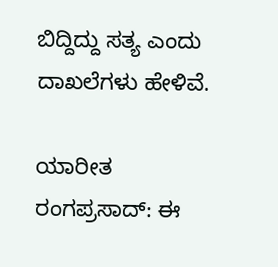ಬಿದ್ದಿದ್ದು ಸತ್ಯ ಎಂದು ದಾಖಲೆಗಳು ಹೇಳಿವೆ.

ಯಾರೀತ ರಂಗಪ್ರಸಾದ್‌: ಈ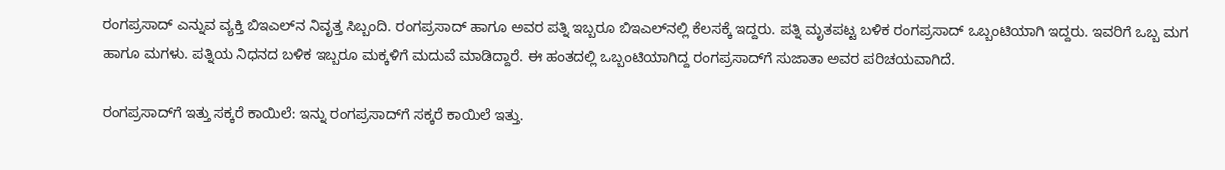ರಂಗಪ್ರಸಾದ್‌ ಎನ್ನುವ ವ್ಯಕ್ತಿ ಬಿಇಎಲ್‌ನ ನಿವೃತ್ತ ಸಿಬ್ಬಂದಿ. ರಂಗಪ್ರಸಾದ್‌ ಹಾಗೂ ಅವರ ಪತ್ನಿ ಇಬ್ಬರೂ ಬಿಇಎಲ್‌ನಲ್ಲಿ ಕೆಲಸಕ್ಕೆ ಇದ್ದರು. ಪತ್ನಿ ಮೃತಪಟ್ಟ ಬಳಿಕ ರಂಗಪ್ರಸಾದ್‌ ಒಬ್ಬಂಟಿಯಾಗಿ ಇದ್ದರು. ಇವರಿಗೆ ಒಬ್ಬ ಮಗ ಹಾಗೂ ಮಗಳು. ಪತ್ನಿಯ ನಿಧನದ ಬಳಿಕ ಇಬ್ಬರೂ ಮಕ್ಕಳಿಗೆ ಮದುವೆ ಮಾಡಿದ್ದಾರೆ. ಈ ಹಂತದಲ್ಲಿ ಒಬ್ಬಂಟಿಯಾಗಿದ್ದ ರಂಗಪ್ರಸಾದ್‌ಗೆ ಸುಜಾತಾ ಅವರ ಪರಿಚಯವಾಗಿದೆ.

ರಂಗಪ್ರಸಾದ್‌ಗೆ ಇತ್ತು ಸಕ್ಕರೆ ಕಾಯಿಲೆ: ಇನ್ನು ರಂಗಪ್ರಸಾದ್‌ಗೆ ಸಕ್ಕರೆ ಕಾಯಿಲೆ ಇತ್ತು.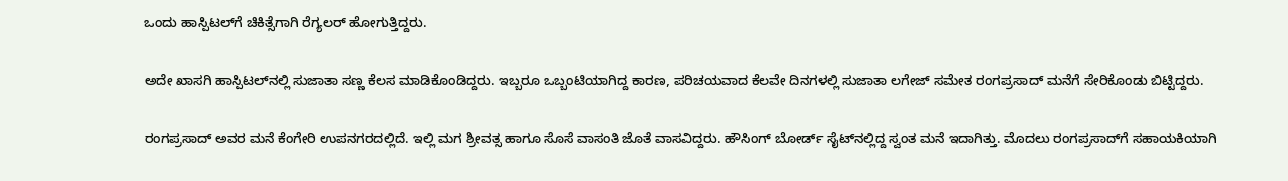ಒಂದು ಹಾಸ್ಪಿಟಲ್‌ಗೆ ಚಿಕಿತ್ಸೆಗಾಗಿ ರೆಗ್ಯಲರ್‌ ಹೋಗುತ್ತಿದ್ದರು.

ಅದೇ ಖಾಸಗಿ ಹಾಸ್ಪಿಟಲ್‌ನಲ್ಲಿ ಸುಜಾತಾ ಸಣ್ಣ ಕೆಲಸ ಮಾಡಿಕೊಂಡಿದ್ದರು. ಇಬ್ಬರೂ ಒಬ್ಬಂಟಿಯಾಗಿದ್ದ ಕಾರಣ, ಪರಿಚಯವಾದ ಕೆಲವೇ ದಿನಗಳಲ್ಲಿ ಸುಜಾತಾ ಲಗೇಜ್ ಸಮೇತ ರಂಗಪ್ರಸಾದ್ ಮನೆಗೆ ಸೇರಿಕೊಂಡು ಬಿಟ್ಟಿದ್ದರು.

ರಂಗಪ್ರಸಾದ್‌ ಅವರ ಮನೆ ಕೆಂಗೇರಿ ಉಪನಗರದಲ್ಲಿದೆ. ಇಲ್ಲಿ ಮಗ ಶ್ರೀವತ್ಸ ಹಾಗೂ ಸೊಸೆ ವಾಸಂತಿ ಜೊತೆ ವಾಸವಿದ್ದರು. ಹೌಸಿಂಗ್ ಬೋರ್ಡ್ ಸೈಟ್‌ನಲ್ಲಿದ್ದ ಸ್ವಂತ ಮನೆ ಇದಾಗಿತ್ತು. ಮೊದಲು ರಂಗಪ್ರಸಾದ್‌ಗೆ ಸಹಾಯಕಿಯಾಗಿ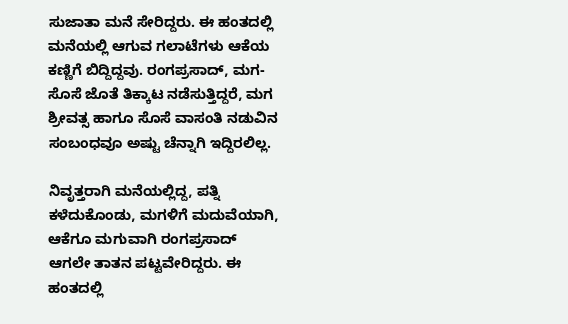ಸುಜಾತಾ ಮನೆ ಸೇರಿದ್ದರು. ಈ ಹಂತದಲ್ಲಿ ಮನೆಯಲ್ಲಿ ಆಗುವ ಗಲಾಟೆಗಳು ಆಕೆಯ ಕಣ್ಣಿಗೆ ಬಿದ್ದಿದ್ದವು. ರಂಗಪ್ರಸಾದ್‌, ಮಗ-ಸೊಸೆ ಜೊತೆ ತಿಕ್ಕಾಟ ನಡೆಸುತ್ತಿದ್ದರೆ, ಮಗ ಶ್ರೀವತ್ಸ ಹಾಗೂ ಸೊಸೆ ವಾಸಂತಿ ನಡುವಿನ ಸಂಬಂಧವೂ ಅಷ್ಟು ಚೆನ್ನಾಗಿ ಇದ್ದಿರಲಿಲ್ಲ.

ನಿವೃತ್ತರಾಗಿ ಮನೆಯಲ್ಲಿದ್ದ, ಪತ್ನಿ ಕಳೆದುಕೊಂಡು, ಮಗಳಿಗೆ ಮದುವೆಯಾಗಿ, ಆಕೆಗೂ ಮಗುವಾಗಿ ರಂಗಪ್ರಸಾದ್‌ ಆಗಲೇ ತಾತನ ಪಟ್ಟವೇರಿದ್ದರು. ಈ ಹಂತದಲ್ಲಿ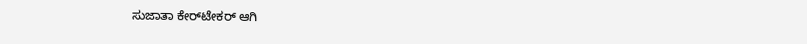ಸುಜಾತಾ ಕೇರ್‌ಟೇಕರ್‌ ಆಗಿ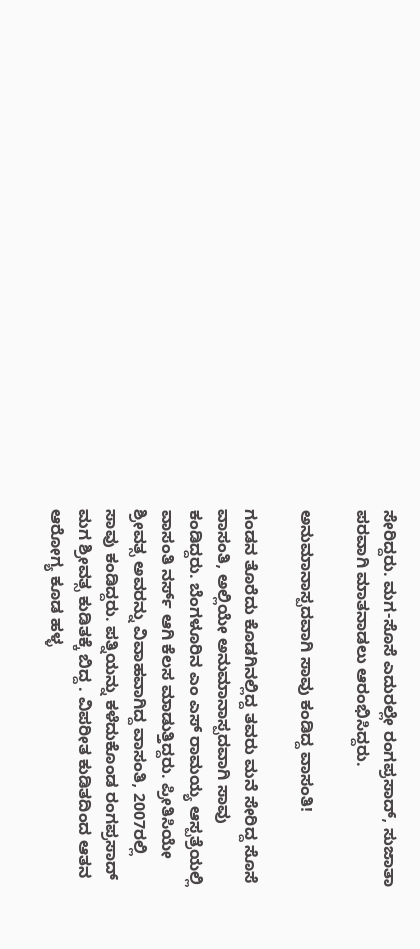ಸೇರಿದ್ದರು. ಮಗ-ಸೊಸೆ ಎದುರಲ್ಲೇ ರಂಗಪ್ರಸಾದ್‌, ಸುಜಾತಾ ಪರವಾಗಿ ಮಾತನಾಡಲು ಆರಂಭಿಸಿದ್ದರು.

ಅನುಮಾನಾಸ್ಪದವಾಗಿ ಸಾವು ಕಂಡಿದ್ದ ವಾಸಂತಿ!

ಗಂಡನ ತೊರೆದು ಕೊಡಗಿನಲ್ಲಿದ್ದ ತವರು ಮನೆ ಸೇರಿದ್ದ ಸೊಸೆ ವಾಸಂತಿ, ಅಲ್ಲಿಯೇ ಅನುಮಾನಾಸ್ಪದವಾಗಿ ಸಾವು ಕಂಡಿದ್ದರು. ಬೆಂಗಳೂರಿನ ಎಂ ಎಸ್ ರಾಮಯ್ಯ ಆಸ್ಪತ್ರೆಯಲ್ಲಿ ವಾಸಂತಿ ನರ್ಸ್‌ ಆಗಿ ಕೆಲಸ ಮಾಡುತ್ತಿದ್ದರು. ಪ್ರೀತಿಸಿಯೇ ಶ್ರೀವತ್ಸ ಅವರನ್ನು ವಿವಾಹವಾಗಿದ್ದ ವಾಸಂತಿ, 2007ರಲ್ಲಿ ಸಾವು ಕಂಡಿದ್ದರು. ಪತ್ನಿಯನ್ನು ಕಳೆದುಕೊಂಡ ರಂಗಪ್ರಸಾದ್ ಮಗ ಶ್ರೀವತ್ಸ ಕುಡಿತಕ್ಕೆ ಬಿದ್ದ . ವಿಪರೀತ ಕುಡಿತದಿಂದ ಆತನ ಆರೋಗ್ಯ ಕೂಡ ಹಳ್ಳ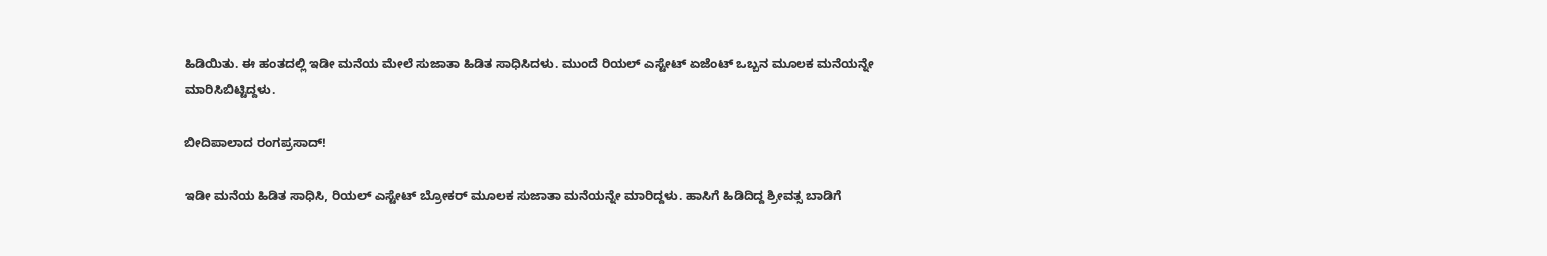ಹಿಡಿಯಿತು. ಈ ಹಂತದಲ್ಲಿ ಇಡೀ ಮನೆಯ ಮೇಲೆ ಸುಜಾತಾ ಹಿಡಿತ ಸಾಧಿಸಿದಳು. ಮುಂದೆ ರಿಯಲ್ ಎಸ್ಟೇಟ್ ಏಜೆಂಟ್ ಒಬ್ಬನ ಮೂಲಕ ಮನೆಯನ್ನೇ ಮಾರಿಸಿಬಿಟ್ಟಿದ್ದಳು.

ಬೀದಿಪಾಲಾದ ರಂಗಪ್ರಸಾದ್‌!

ಇಡೀ ಮನೆಯ ಹಿಡಿತ ಸಾಧಿಸಿ, ರಿಯಲ್‌ ಎಸ್ಟೇಟ್‌ ಬ್ರೋಕರ್‌ ಮೂಲಕ ಸುಜಾತಾ ಮನೆಯನ್ನೇ ಮಾರಿದ್ದಳು. ಹಾಸಿಗೆ ಹಿಡಿದಿದ್ದ ಶ್ರೀವತ್ಸ ಬಾಡಿಗೆ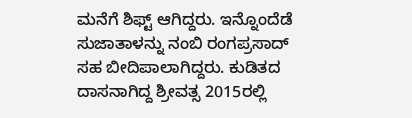ಮನೆಗೆ ಶಿಫ್ಟ್ ಆಗಿದ್ದರು. ಇನ್ನೊಂದೆಡೆ ಸುಜಾತಾಳನ್ನು ನಂಬಿ ರಂಗಪ್ರಸಾದ್ ಸಹ ಬೀದಿಪಾಲಾಗಿದ್ದರು. ಕುಡಿತದ ದಾಸನಾಗಿದ್ದ ಶ್ರೀವತ್ಸ 2015ರಲ್ಲಿ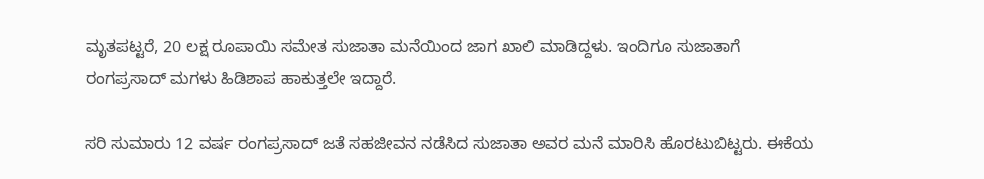ಮೃತಪಟ್ಟರೆ, 20 ಲಕ್ಷ ರೂಪಾಯಿ ಸಮೇತ ಸುಜಾತಾ ಮನೆಯಿಂದ ಜಾಗ ಖಾಲಿ ಮಾಡಿದ್ದಳು. ಇಂದಿಗೂ ಸುಜಾತಾಗೆ ರಂಗಪ್ರಸಾದ್ ಮಗಳು ಹಿಡಿಶಾಪ ಹಾಕುತ್ತಲೇ ಇದ್ದಾರೆ.

ಸರಿ ಸುಮಾರು 12 ವರ್ಷ ರಂಗಪ್ರಸಾದ್ ಜತೆ ಸಹಜೀವನ ನಡೆಸಿದ ಸುಜಾತಾ ಅವರ ಮನೆ ಮಾರಿಸಿ ಹೊರಟುಬಿಟ್ಟರು. ಈಕೆಯ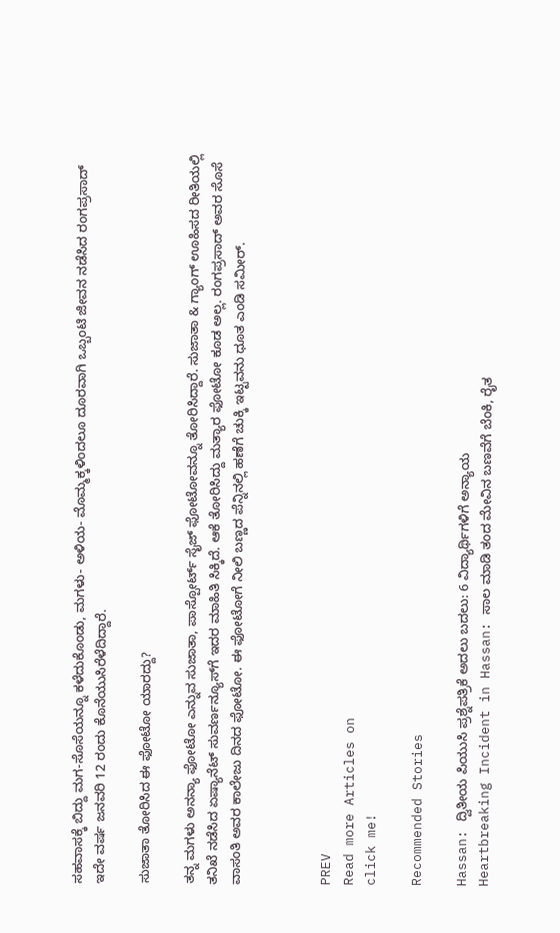ಸಹವಾಸಕ್ಕೆ ಬಿದ್ದು ಮಗ-ಸೊಸೆಯನ್ನೂ ಕಳೆದುಕೊಂಡು, ಮಗಳು- ಅಳಿಯ- ಮೊಮ್ಮಕ್ಕಳಿಂದಲೂ ದೂರವಾಗಿ ಒಬ್ಬಂಟಿ ಜೀವನ ನಡೆಸಿದ ರಂಗಪ್ರಸಾದ್ ಇದೇ ವರ್ಷ ಜನವರಿ 12 ರಂದು ಕೊನೆಯುಸಿರೆಳೆದಿದ್ದಾರೆ.

ಸುಜಾತಾ ತೋರಿಸಿದ ಈ ಫೋಟೋ ಯಾರದ್ದು?

ತನ್ನ ಮಗಳು ಅನನ್ಯಾ ಫೋಟೋ ಎನ್ನುವ ಸುಜಾತಾ, ಪಾಸ್ಪೋರ್ಟ್ ಸೈಜ್ ಫೋಟೋವನ್ನೂ ತೋರಿಸಿದ್ದಾರೆ. ಸುಜಾತಾ & ಗ್ಯಾಂಗ್ ಊಹಿಸದ ರೀತಿಯಲ್ಲಿ ತನಿಖೆ ನಡೆಸಿದ ಏಷ್ಯಾನೆಟ್‌ ಸುವರ್ಣನ್ಯೂಸ್‌ಗೆ ಇದರ ಮಾಹಿತಿ ಸಿಕ್ಕಿದೆ. ಆಕೆ ತೋರಿಸಿದ್ದು ಮತ್ಯಾರ ಫೋಟೋ ಕೂಡ ಅಲ್ಲ. ರಂಗಪ್ರಸಾದ್‌ ಅವರ ಸೊಸೆ ವಾಸಂತಿ ಅವರ ಕಾಲೇಜು ದಿನದ ಫೋಟೋ. ಈ ಫೋಟೋಗೆ ನೀಲಿ ಬಣ್ಣದ ಪೆನ್ನಿನಲ್ಲಿ ಹಣೆಗೆ ಚುಕ್ಕಿ ಇಟ್ಟವನು ಧೂತ ಎಂಡಿ ಸಮೀರ್‌.



PREV
Read more Articles on
click me!

Recommended Stories

Hassan: ದ್ವಿತೀಯ ಪಿಯುಸಿ ಪ್ರಶ್ನೆಪತ್ರಿಕೆ ಅದಲು ಬದಲು: 6 ವಿದ್ಯಾರ್ಥಿಗಳಿಗೆ ಅನ್ಯಾಯ
Heartbreaking Incident in Hassan: ಸಾಲ ಮಾಡಿ ತಂದ ಮೇವಿನ ಬಣವೆಗೆ ಬೆಂಕಿ, ರೈತ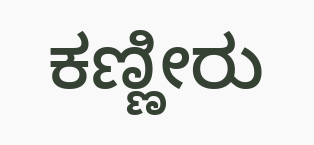ಕಣ್ಣೀರು